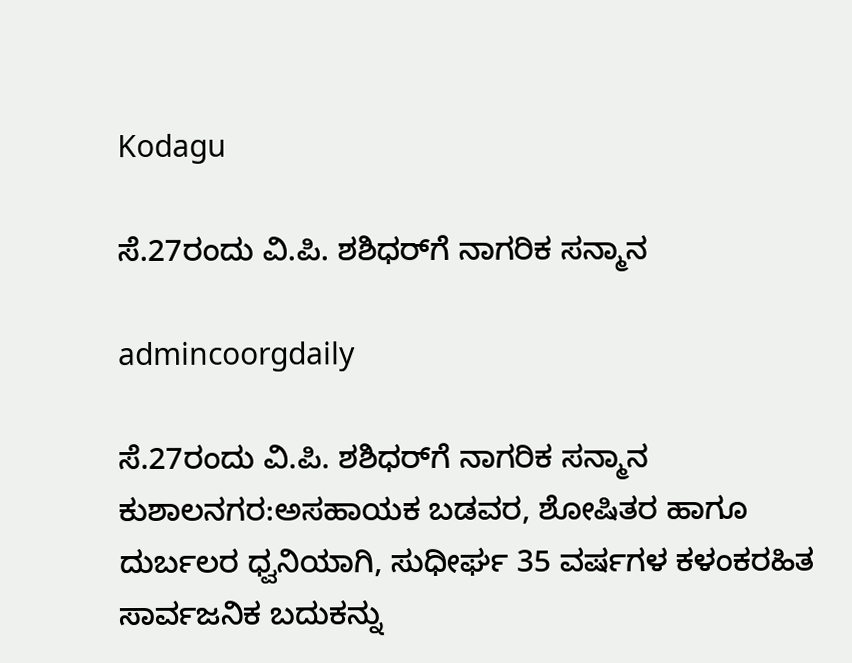Kodagu

ಸೆ.27ರಂದು ವಿ.ಪಿ. ಶಶಿಧರ್‌ಗೆ ನಾಗರಿಕ ಸನ್ಮಾನ

admincoorgdaily

ಸೆ.27ರಂದು ವಿ.ಪಿ. ಶಶಿಧರ್‌ಗೆ ನಾಗರಿಕ ಸನ್ಮಾನ
ಕುಶಾಲನಗರ:ಅಸಹಾಯಕ ಬಡವರ, ಶೋಷಿತರ ಹಾಗೂ ದುರ್ಬಲರ ಧ್ವನಿಯಾಗಿ, ಸುಧೀರ್ಘ 35 ವರ್ಷಗಳ ಕಳಂಕರಹಿತ ಸಾರ್ವಜನಿಕ ಬದುಕನ್ನು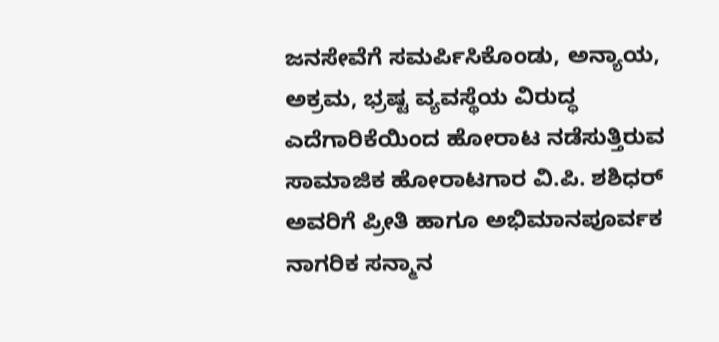ಜನಸೇವೆಗೆ ಸಮರ್ಪಿಸಿಕೊಂಡು, ಅನ್ಯಾಯ, ಅಕ್ರಮ, ಭ್ರಷ್ಟ ವ್ಯವಸ್ಥೆಯ ವಿರುದ್ಧ ಎದೆಗಾರಿಕೆಯಿಂದ ಹೋರಾಟ ನಡೆಸುತ್ತಿರುವ ಸಾಮಾಜಿಕ ಹೋರಾಟಗಾರ ವಿ.ಪಿ. ಶಶಿಧರ್ ಅವರಿಗೆ ಪ್ರೀತಿ ಹಾಗೂ ಅಭಿಮಾನಪೂರ್ವಕ ನಾಗರಿಕ ಸನ್ಮಾನ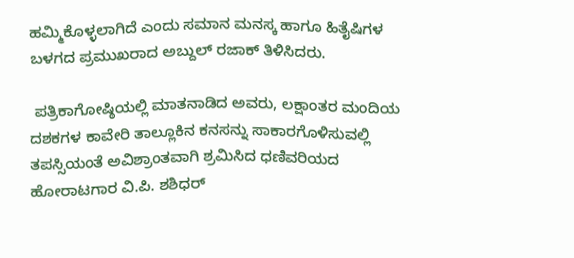ಹಮ್ಮಿಕೊಳ್ಳಲಾಗಿದೆ ಎಂದು ಸಮಾನ ಮನಸ್ಕ ಹಾಗೂ ಹಿತೈಷಿಗಳ ಬಳಗದ ಪ್ರಮುಖರಾದ ಅಬ್ದುಲ್ ರಜಾಕ್ ತಿಳಿಸಿದರು.

 ಪತ್ರಿಕಾಗೋಷ್ಠಿಯಲ್ಲಿ ಮಾತನಾಡಿದ ಅವರು, ಲಕ್ಷಾಂತರ ಮಂದಿಯ ದಶಕಗಳ ಕಾವೇರಿ ತಾಲ್ಲೂಕಿನ ಕನಸನ್ನು ಸಾಕಾರಗೊಳಿಸುವಲ್ಲಿ ತಪಸ್ಸಿಯಂತೆ ಅವಿಶ್ರಾಂತವಾಗಿ ಶ್ರಮಿಸಿದ ಧಣಿವರಿಯದ ಹೋರಾಟಗಾರ ವಿ.ಪಿ. ಶಶಿಧರ್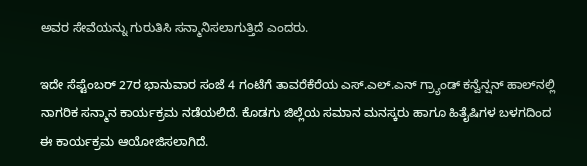ಅವರ ಸೇವೆಯನ್ನು ಗುರುತಿಸಿ ಸನ್ಮಾನಿಸಲಾಗುತ್ತಿದೆ ಎಂದರು.

ಇದೇ ಸೆಪ್ಟೆಂಬರ್ 27ರ ಭಾನುವಾರ ಸಂಜೆ 4 ಗಂಟೆಗೆ ತಾವರೆಕೆರೆಯ ಎಸ್.ಎಲ್.ಎನ್ ಗ್ರ್ಯಾಂಡ್ ಕನ್ವೆನ್ಷನ್ ಹಾಲ್‌ನಲ್ಲಿ ನಾಗರಿಕ ಸನ್ಮಾನ ಕಾರ್ಯಕ್ರಮ ನಡೆಯಲಿದೆ. ಕೊಡಗು ಜಿಲ್ಲೆಯ ಸಮಾನ ಮನಸ್ಕರು ಹಾಗೂ ಹಿತೈಷಿಗಳ ಬಳಗದಿಂದ ಈ ಕಾರ್ಯಕ್ರಮ ಆಯೋಜಿಸಲಾಗಿದೆ.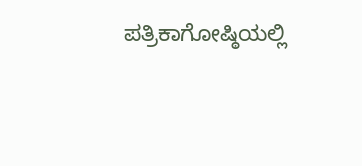ಪತ್ರಿಕಾಗೋಷ್ಠಿಯಲ್ಲಿ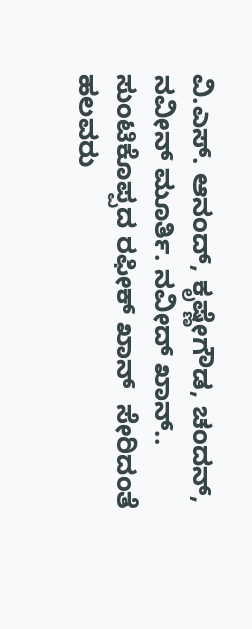ವಿ.ಎಸ್. ಆನಂದ್, ಕೃಷ್ಣೇಗೌಡ, ಚಂದನ್, ನವೀನ್ ಮೂರ್ತಿ. ನವೀದ್ ಖಾನ್.. ಸುಂಟಿಕೊಪ್ಪದ ರಫೀಕ್ ಖಾನ್  ಸೇರಿದಂತೆ ಹಲವರು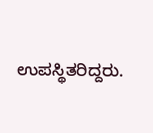ಉಪಸ್ಥಿತರಿದ್ದರು.